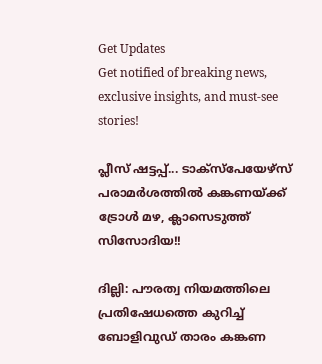Get Updates
Get notified of breaking news, exclusive insights, and must-see stories!

പ്ലീസ് ഷട്ടപ്പ്... ടാക്‌സ്‌പേയേഴ്‌സ് പരാമര്‍ശത്തില്‍ കങ്കണയ്ക്ക് ട്രോള്‍ മഴ, ക്ലാസെടുത്ത് സിസോദിയ!!

ദില്ലി: പൗരത്വ നിയമത്തിലെ പ്രതിഷേധത്തെ കുറിച്ച് ബോളിവുഡ് താരം കങ്കണ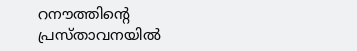റനൗത്തിന്റെ പ്രസ്താവനയില്‍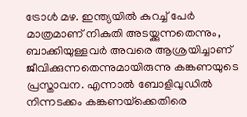ട്രോള്‍ മഴ. ഇന്ത്യയില്‍ കുറച്ച് പേര്‍ മാത്രമാണ് നികുതി അടയ്ക്കുന്നതെന്നും, ബാക്കിയുള്ളവര്‍ അവരെ ആശ്രയിച്ചാണ് ജീവിക്കുന്നതെന്നുമായിരുന്നു കങ്കണയുടെ പ്രസ്താവന. എന്നാല്‍ ബോളിവുഡില്‍ നിന്നടക്കം കങ്കണയ്‌ക്കെതിരെ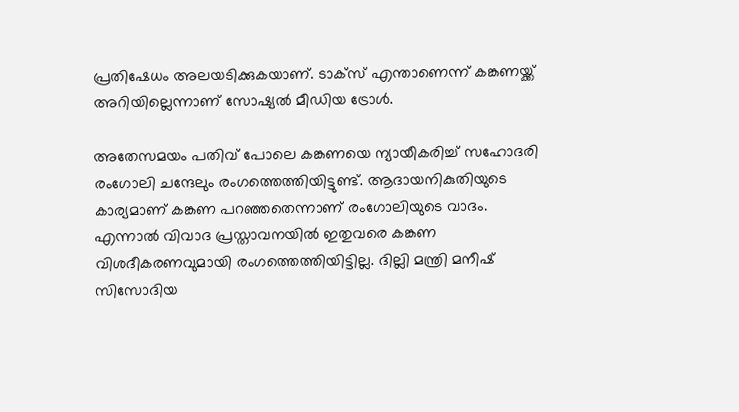പ്രതിഷേധം അലയടിക്കുകയാണ്. ടാക്‌സ് എന്താണെന്ന് കങ്കണയ്ക്ക് അറിയില്ലെന്നാണ് സോഷ്യല്‍ മീഡിയ ട്രോള്‍.

അതേസമയം പതിവ് പോലെ കങ്കണയെ ന്യായീകരിച്ച് സഹോദരി രംഗോലി ചന്ദേലും രംഗത്തെത്തിയിട്ടുണ്ട്. ആദായനികുതിയുടെ കാര്യമാണ് കങ്കണ പറഞ്ഞതെന്നാണ് രംഗോലിയുടെ വാദം. എന്നാല്‍ വിവാദ പ്രസ്താവനയില്‍ ഇതുവരെ കങ്കണ വിശദീകരണവുമായി രംഗത്തെത്തിയിട്ടില്ല. ദില്ലി മന്ത്രി മനീഷ് സിസോദിയ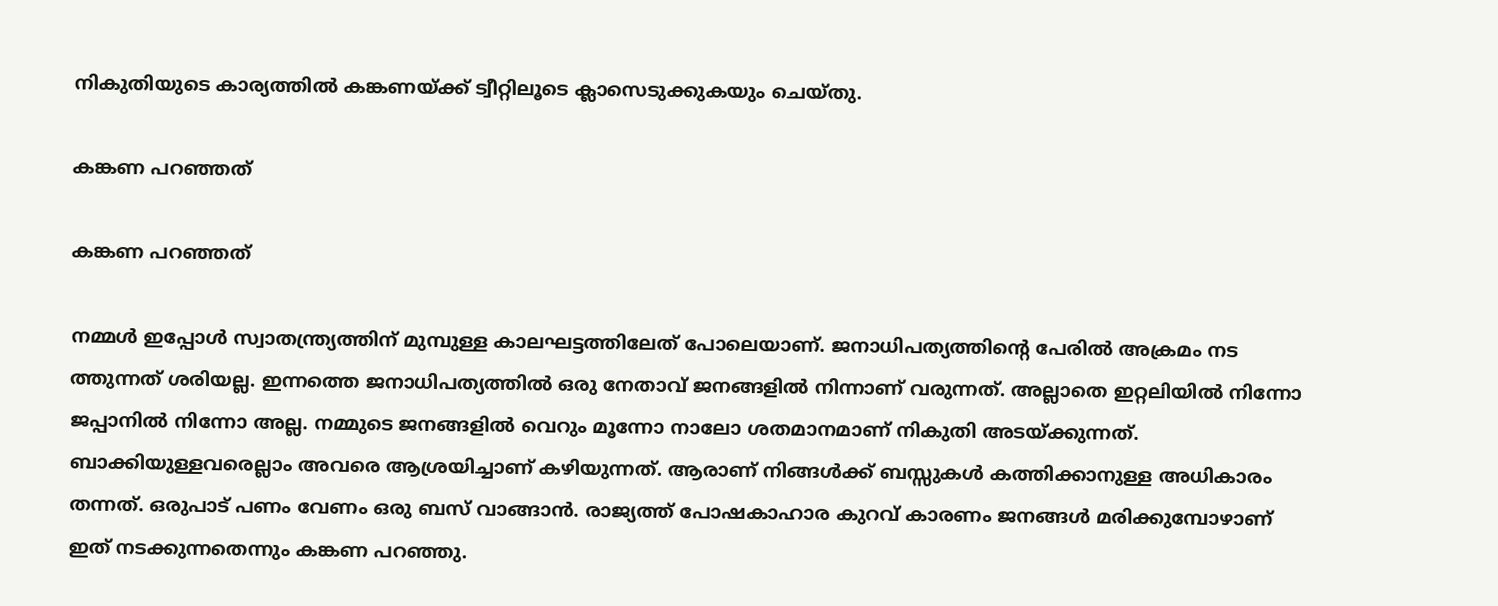നികുതിയുടെ കാര്യത്തില്‍ കങ്കണയ്ക്ക് ട്വീറ്റിലൂടെ ക്ലാസെടുക്കുകയും ചെയ്തു.

കങ്കണ പറഞ്ഞത്

കങ്കണ പറഞ്ഞത്

നമ്മള്‍ ഇപ്പോള്‍ സ്വാതന്ത്ര്യത്തിന് മുമ്പുള്ള കാലഘട്ടത്തിലേത് പോലെയാണ്. ജനാധിപത്യത്തിന്റെ പേരില്‍ അക്രമം നട ത്തുന്നത് ശരിയല്ല. ഇന്നത്തെ ജനാധിപത്യത്തില്‍ ഒരു നേതാവ് ജനങ്ങളില്‍ നിന്നാണ് വരുന്നത്. അല്ലാതെ ഇറ്റലിയില്‍ നിന്നോ ജപ്പാനില്‍ നിന്നോ അല്ല. നമ്മുടെ ജനങ്ങളില്‍ വെറും മൂന്നോ നാലോ ശതമാനമാണ് നികുതി അടയ്ക്കുന്നത്. ബാക്കിയുള്ളവരെല്ലാം അവരെ ആശ്രയിച്ചാണ് കഴിയുന്നത്. ആരാണ് നിങ്ങള്‍ക്ക് ബസ്സുകള്‍ കത്തിക്കാനുള്ള അധികാരം തന്നത്. ഒരുപാട് പണം വേണം ഒരു ബസ് വാങ്ങാന്‍. രാജ്യത്ത് പോഷകാഹാര കുറവ് കാരണം ജനങ്ങള്‍ മരിക്കുമ്പോഴാണ് ഇത് നടക്കുന്നതെന്നും കങ്കണ പറഞ്ഞു.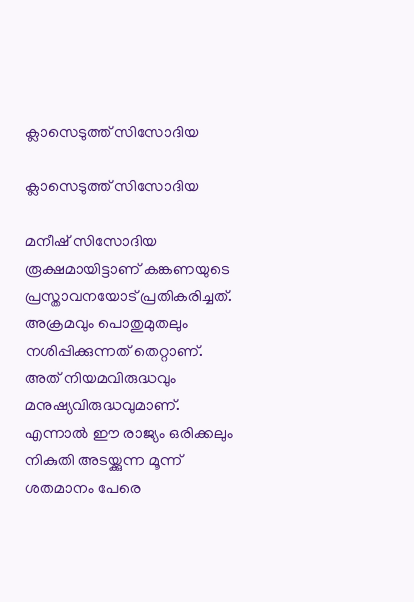ക്ലാസെടുത്ത് സിസോദിയ

ക്ലാസെടുത്ത് സിസോദിയ

മനീഷ് സിസോദിയ രൂക്ഷമായിട്ടാണ് കങ്കണയുടെ പ്രസ്താവനയോട് പ്രതികരിച്ചത്. അക്രമവും പൊതുമുതലും നശിപ്പിക്കുന്നത് തെറ്റാണ്. അത് നിയമവിരുദ്ധവും മനുഷ്യവിരുദ്ധവുമാണ്. എന്നാല്‍ ഈ രാജ്യം ഒരിക്കലും നികുതി അടയ്ക്കുന്ന മൂന്ന് ശതമാനം പേരെ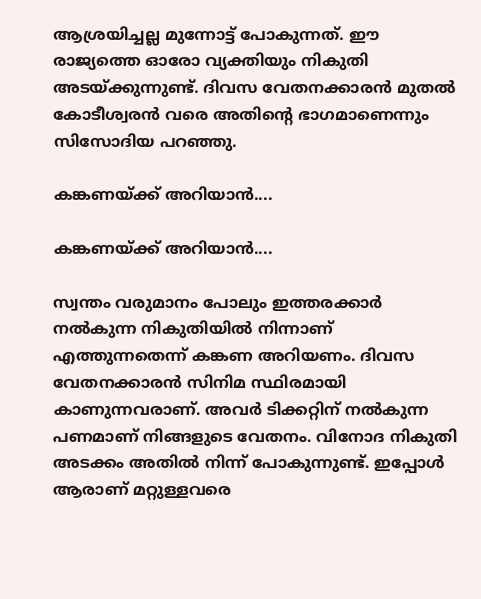ആശ്രയിച്ചല്ല മുന്നോട്ട് പോകുന്നത്. ഈ രാജ്യത്തെ ഓരോ വ്യക്തിയും നികുതി അടയ്ക്കുന്നുണ്ട്. ദിവസ വേതനക്കാരന്‍ മുതല്‍ കോടീശ്വരന്‍ വരെ അതിന്റെ ഭാഗമാണെന്നും സിസോദിയ പറഞ്ഞു.

കങ്കണയ്ക്ക് അറിയാന്‍....

കങ്കണയ്ക്ക് അറിയാന്‍....

സ്വന്തം വരുമാനം പോലും ഇത്തരക്കാര്‍ നല്‍കുന്ന നികുതിയില്‍ നിന്നാണ് എത്തുന്നതെന്ന് കങ്കണ അറിയണം. ദിവസ വേതനക്കാരന്‍ സിനിമ സ്ഥിരമായി കാണുന്നവരാണ്. അവര്‍ ടിക്കറ്റിന് നല്‍കുന്ന പണമാണ് നിങ്ങളുടെ വേതനം. വിനോദ നികുതി അടക്കം അതില്‍ നിന്ന് പോകുന്നുണ്ട്. ഇപ്പോള്‍ ആരാണ് മറ്റുള്ളവരെ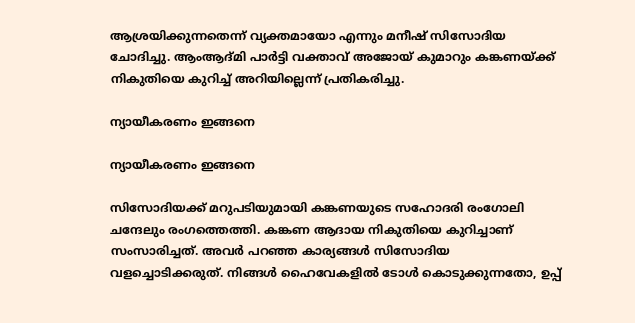ആശ്രയിക്കുന്നതെന്ന് വ്യക്തമായോ എന്നും മനീഷ് സിസോദിയ ചോദിച്ചു. ആംആദ്മി പാര്‍ട്ടി വക്താവ് അജോയ് കുമാറും കങ്കണയ്ക്ക് നികുതിയെ കുറിച്ച് അറിയില്ലെന്ന് പ്രതികരിച്ചു.

ന്യായീകരണം ഇങ്ങനെ

ന്യായീകരണം ഇങ്ങനെ

സിസോദിയക്ക് മറുപടിയുമായി കങ്കണയുടെ സഹോദരി രംഗോലി ചന്ദേലും രംഗത്തെത്തി. കങ്കണ ആദായ നികുതിയെ കുറിച്ചാണ് സംസാരിച്ചത്. അവര്‍ പറഞ്ഞ കാര്യങ്ങള്‍ സിസോദിയ വളച്ചൊടിക്കരുത്. നിങ്ങള്‍ ഹൈവേകളില്‍ ടോള്‍ കൊടുക്കുന്നതോ, ഉപ്പ്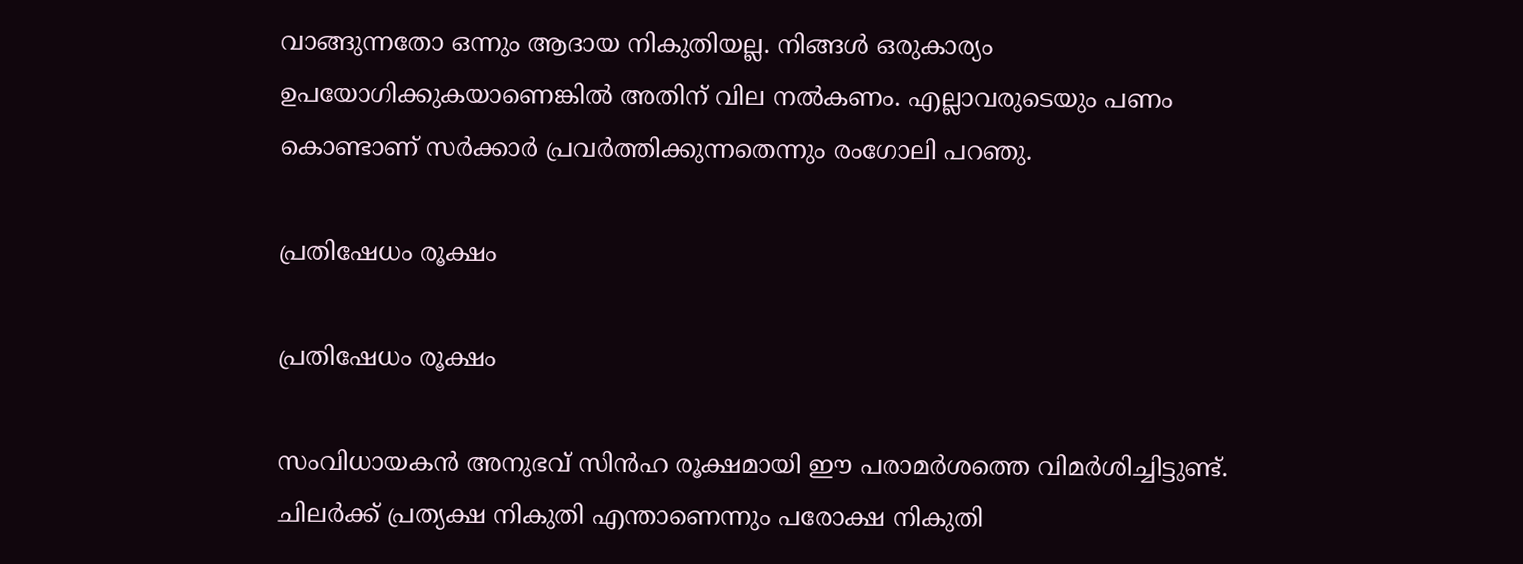വാങ്ങുന്നതോ ഒന്നും ആദായ നികുതിയല്ല. നിങ്ങള്‍ ഒരുകാര്യം ഉപയോഗിക്കുകയാണെങ്കില്‍ അതിന് വില നല്‍കണം. എല്ലാവരുടെയും പണം കൊണ്ടാണ് സര്‍ക്കാര്‍ പ്രവര്‍ത്തിക്കുന്നതെന്നും രംഗോലി പറഞു.

പ്രതിഷേധം രൂക്ഷം

പ്രതിഷേധം രൂക്ഷം

സംവിധായകന്‍ അനുഭവ് സിന്‍ഹ രൂക്ഷമായി ഈ പരാമര്‍ശത്തെ വിമര്‍ശിച്ചിട്ടുണ്ട്. ചിലര്‍ക്ക് പ്രത്യക്ഷ നികുതി എന്താണെന്നും പരോക്ഷ നികുതി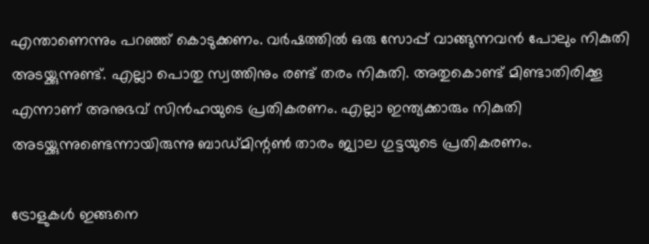എന്താണെന്നും പറഞ്ഞ് കൊടുക്കണം. വര്‍ഷത്തില്‍ ഒരു സോപ്പ് വാങ്ങുന്നവന്‍ പോലും നികുതി അടയ്ക്കുന്നുണ്ട്. എല്ലാ പൊതു സ്വത്തിനും രണ്ട് തരം നികുതി. അതുകൊണ്ട് മിണ്ടാതിരിക്കൂ എന്നാണ് അനുഭവ് സിന്‍ഹയുടെ പ്രതികരണം. എല്ലാ ഇന്ത്യക്കാരും നികുതി അടയ്ക്കുന്നുണ്ടെന്നായിരുന്നു ബാഡ്മിന്റണ്‍ താരം ജ്വാല ഗുട്ടയുടെ പ്രതികരണം.

ട്രോളുകള്‍ ഇങ്ങനെ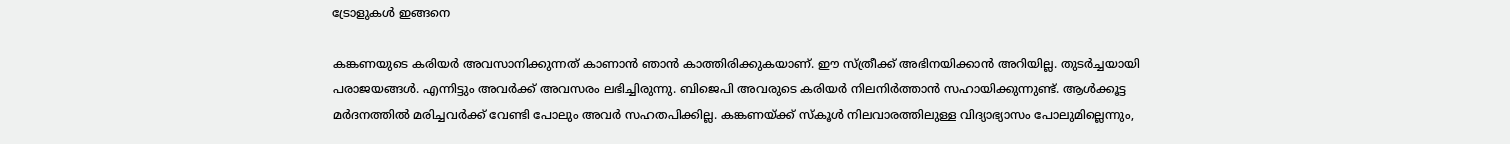ട്രോളുകള്‍ ഇങ്ങനെ

കങ്കണയുടെ കരിയര്‍ അവസാനിക്കുന്നത് കാണാന്‍ ഞാന്‍ കാത്തിരിക്കുകയാണ്. ഈ സ്ത്രീക്ക് അഭിനയിക്കാന്‍ അറിയില്ല. തുടര്‍ച്ചയായി പരാജയങ്ങള്‍. എന്നിട്ടും അവര്‍ക്ക് അവസരം ലഭിച്ചിരുന്നു. ബിജെപി അവരുടെ കരിയര്‍ നിലനിര്‍ത്താന്‍ സഹായിക്കുന്നുണ്ട്. ആള്‍ക്കൂട്ട മര്‍ദനത്തില്‍ മരിച്ചവര്‍ക്ക് വേണ്ടി പോലും അവര്‍ സഹതപിക്കില്ല. കങ്കണയ്ക്ക് സ്‌കൂള്‍ നിലവാരത്തിലുള്ള വിദ്യാഭ്യാസം പോലുമില്ലെന്നും,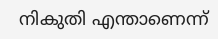നികുതി എന്താണെന്ന്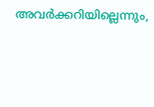അവര്‍ക്കറിയില്ലെന്നും,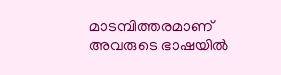മാടമ്പിത്തരമാണ് അവരുടെ ഭാഷയില്‍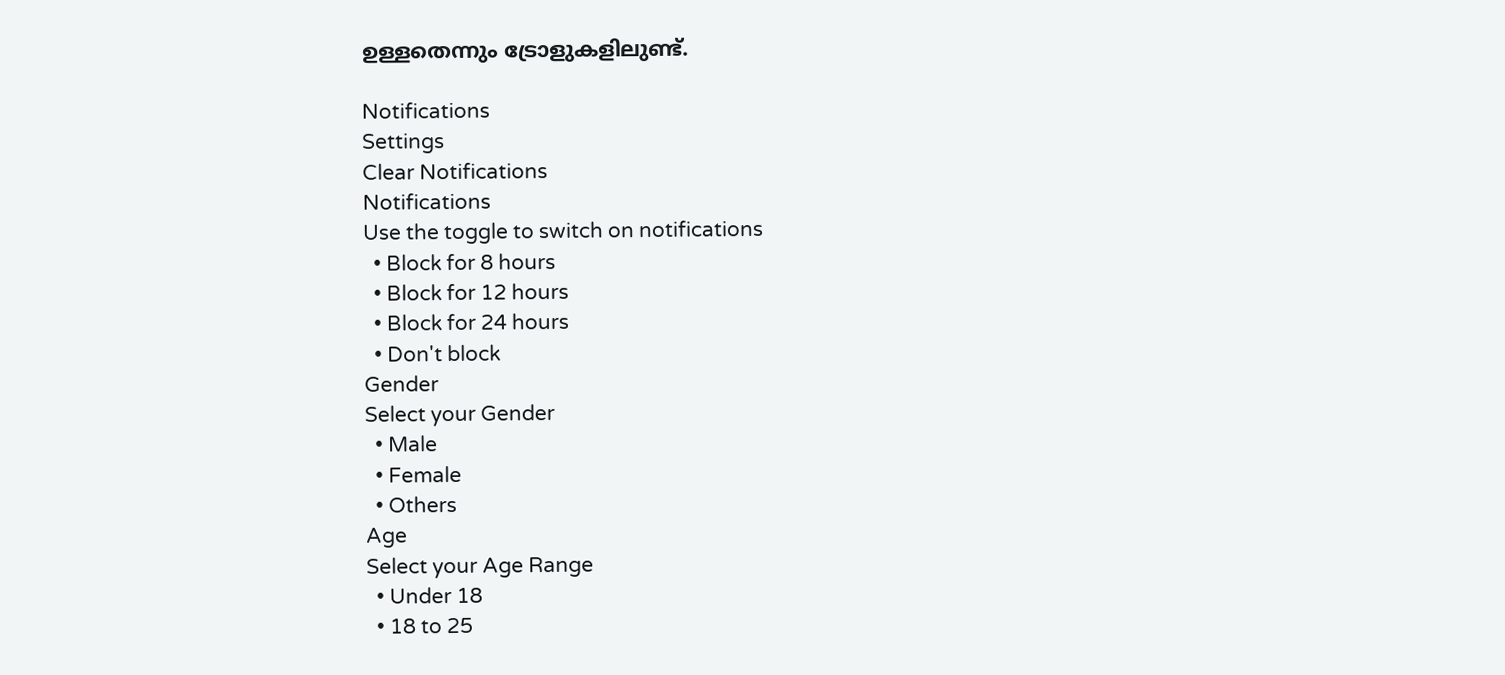ഉള്ളതെന്നും ട്രോളുകളിലുണ്ട്.

Notifications
Settings
Clear Notifications
Notifications
Use the toggle to switch on notifications
  • Block for 8 hours
  • Block for 12 hours
  • Block for 24 hours
  • Don't block
Gender
Select your Gender
  • Male
  • Female
  • Others
Age
Select your Age Range
  • Under 18
  • 18 to 25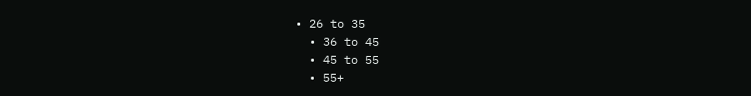• 26 to 35
  • 36 to 45
  • 45 to 55
  • 55+